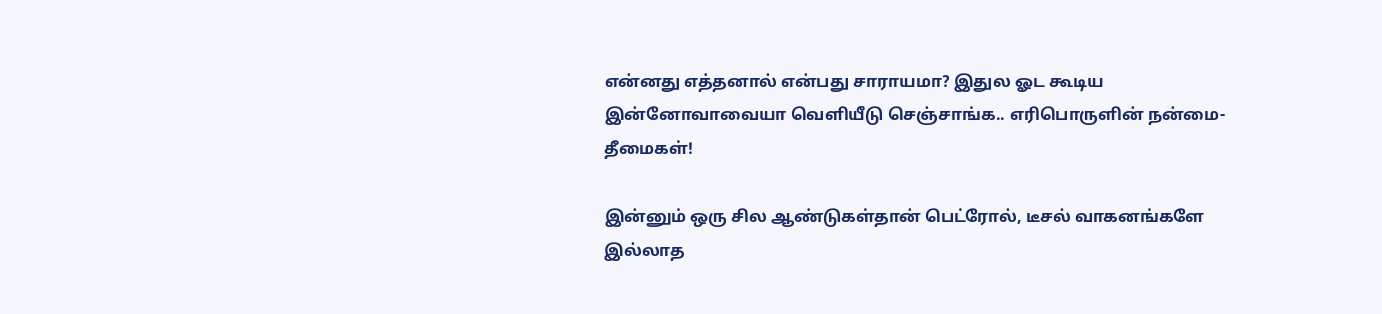என்னது எத்தனால் என்பது சாராயமா? இதுல ஓட கூடிய இன்னோவாவையா வெளியீடு செஞ்சாங்க.. எரிபொருளின் நன்மை-தீமைகள்!

இன்னும் ஒரு சில ஆண்டுகள்தான் பெட்ரோல், டீசல் வாகனங்களே இல்லாத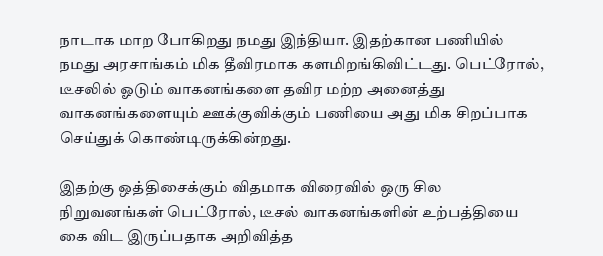நாடாக மாற போகிறது நமது இந்தியா. இதற்கான பணியில் நமது அரசாங்கம் மிக தீவிரமாக களமிறங்கிவிட்டது. பெட்ரோல், டீசலில் ஓடும் வாகனங்களை தவிர மற்ற அனைத்து வாகனங்களையும் ஊக்குவிக்கும் பணியை அது மிக சிறப்பாக செய்துக் கொண்டிருக்கின்றது.

இதற்கு ஒத்திசைக்கும் விதமாக விரைவில் ஒரு சில நிறுவனங்கள் பெட்ரோல், டீசல் வாகனங்களின் உற்பத்தியை கை விட இருப்பதாக அறிவித்த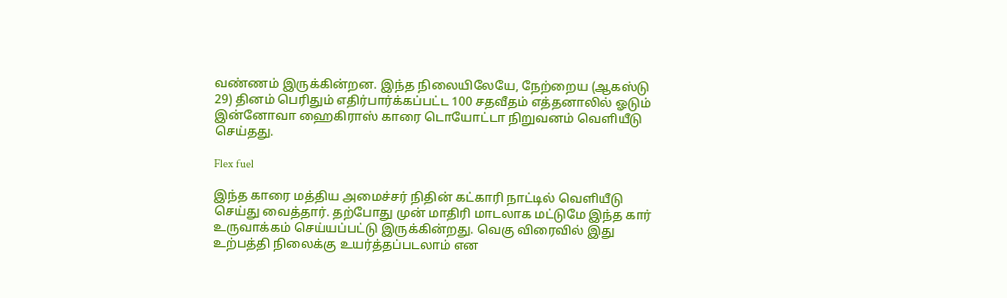வண்ணம் இருக்கின்றன. இந்த நிலையிலேயே, நேற்றைய (ஆகஸ்டு 29) தினம் பெரிதும் எதிர்பார்க்கப்பட்ட 100 சதவீதம் எத்தனாலில் ஓடும் இன்னோவா ஹைகிராஸ் காரை டொயோட்டா நிறுவனம் வெளியீடு செய்தது.

Flex fuel

இந்த காரை மத்திய அமைச்சர் நிதின் கட்காரி நாட்டில் வெளியீடு செய்து வைத்தார். தற்போது முன் மாதிரி மாடலாக மட்டுமே இந்த கார் உருவாக்கம் செய்யப்பட்டு இருக்கின்றது. வெகு விரைவில் இது உற்பத்தி நிலைக்கு உயர்த்தப்படலாம் என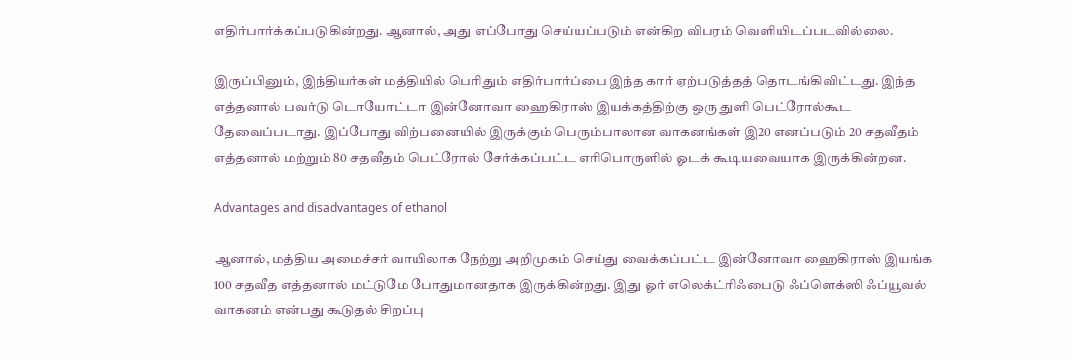எதிர்பார்க்கப்படுகின்றது. ஆனால், அது எப்போது செய்யப்படும் என்கிற விபரம் வெளியிடப்படவில்லை.

இருப்பினும், இந்தியர்கள் மத்தியில் பெரிதும் எதிர்பார்ப்பை இந்த கார் ஏற்படுத்தத் தொடங்கிவிட்டது. இந்த எத்தனால் பவர்டு டொயோட்டா இன்னோவா ஹைகிராஸ் இயக்கத்திற்கு ஒரு துளி பெட்ரோல்கூட தேவைப்படாது. இப்போது விற்பனையில் இருக்கும் பெரும்பாலான வாகனங்கள் இ20 எனப்படும் 20 சதவீதம் எத்தனால் மற்றும் 80 சதவீதம் பெட்ரோல் சேர்க்கப்பட்ட எரிபொருளில் ஓடக் கூடியவையாக இருக்கின்றன.

Advantages and disadvantages of ethanol

ஆனால், மத்திய அமைச்சர் வாயிலாக நேற்று அறிமுகம் செய்து வைக்கப்பட்ட இன்னோவா ஹைகிராஸ் இயங்க 100 சதவீத எத்தனால் மட்டுமே போதுமானதாக இருக்கின்றது. இது ஓர் எலெக்ட்ரிஃபைடு ஃப்ளெக்ஸி ஃப்யூவல் வாகனம் என்பது கூடுதல் சிறப்பு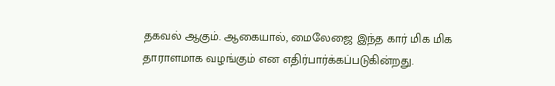தகவல் ஆகும். ஆகையால், மைலேஜை இந்த கார் மிக மிக தாராளமாக வழங்கும் என எதிர்பார்க்கப்படுகின்றது.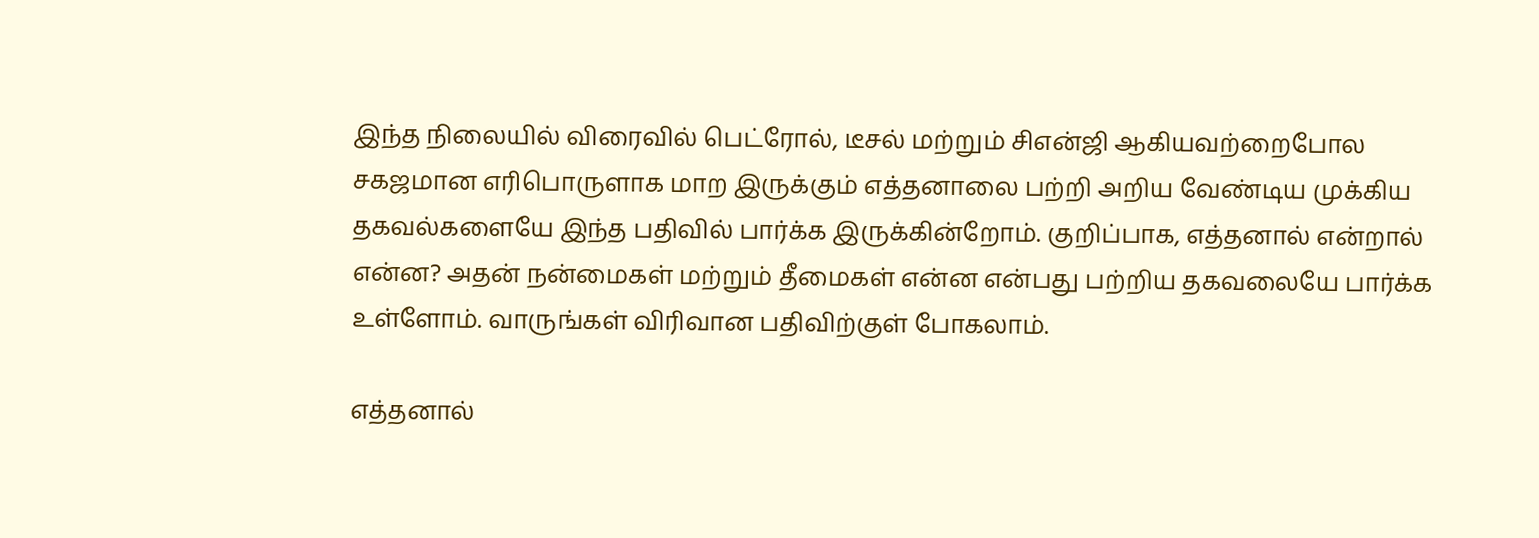இந்த நிலையில் விரைவில் பெட்ரோல், டீசல் மற்றும் சிஎன்ஜி ஆகியவற்றைபோல சகஜமான எரிபொருளாக மாற இருக்கும் எத்தனாலை பற்றி அறிய வேண்டிய முக்கிய தகவல்களையே இந்த பதிவில் பார்க்க இருக்கின்றோம். குறிப்பாக, எத்தனால் என்றால் என்ன? அதன் நன்மைகள் மற்றும் தீமைகள் என்ன என்பது பற்றிய தகவலையே பார்க்க உள்ளோம். வாருங்கள் விரிவான பதிவிற்குள் போகலாம்.

எத்தனால்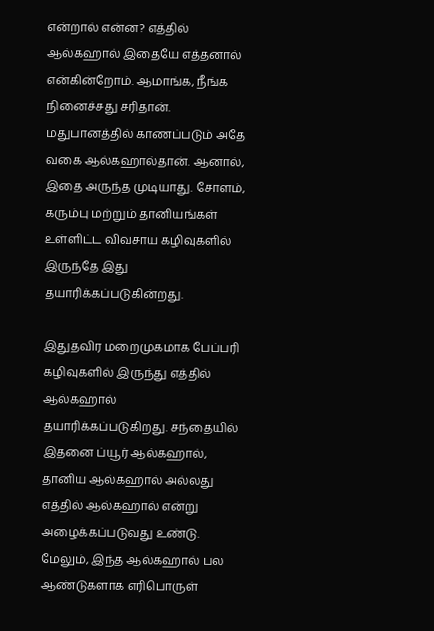என்றால் என்ன? எத்தில் ஆல்கஹால் இதையே எத்தனால் என்கின்றோம். ஆமாங்க, நீங்க நினைச்சது சரிதான். மதுபானத்தில் காணப்படும் அதே வகை ஆல்கஹால்தான். ஆனால், இதை அருந்த முடியாது. சோளம், கரும்பு மற்றும் தானியங்கள் உள்ளிட்ட விவசாய கழிவுகளில் இருந்தே இது தயாரிக்கப்படுகின்றது.

இதுதவிர மறைமுகமாக பேப்பரி கழிவுகளில் இருந்து எத்தில் ஆல்கஹால் தயாரிக்கப்படுகிறது. சந்தையில் இதனை ப்யூர் ஆல்கஹால், தானிய ஆல்கஹால் அல்லது எத்தில் ஆல்கஹால் என்று அழைக்கப்படுவது உண்டு. மேலும், இந்த ஆல்கஹால் பல ஆண்டுகளாக எரிபொருள்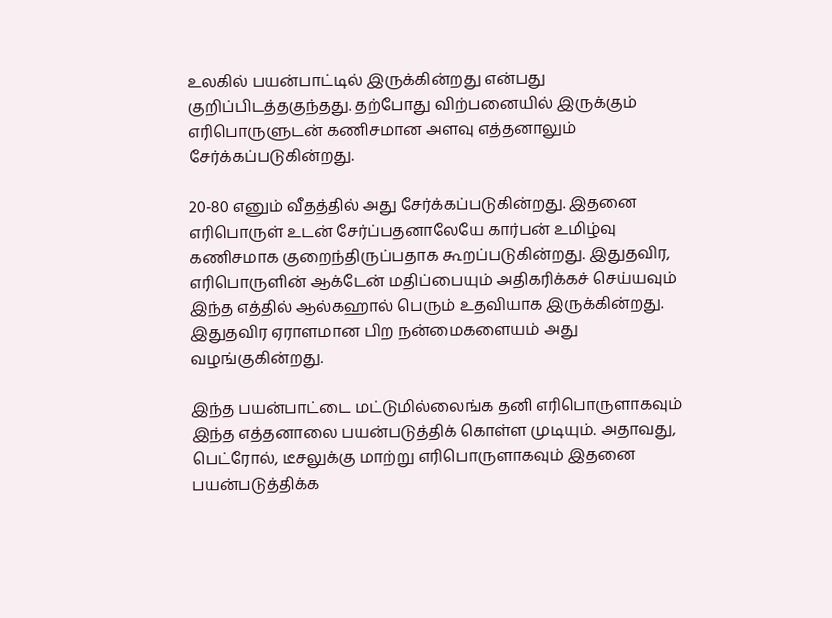உலகில் பயன்பாட்டில் இருக்கின்றது என்பது குறிப்பிடத்தகுந்தது. தற்போது விற்பனையில் இருக்கும் எரிபொருளுடன் கணிசமான அளவு எத்தனாலும் சேர்க்கப்படுகின்றது.

20-80 எனும் வீதத்தில் அது சேர்க்கப்படுகின்றது. இதனை எரிபொருள் உடன் சேர்ப்பதனாலேயே கார்பன் உமிழ்வு கணிசமாக குறைந்திருப்பதாக கூறப்படுகின்றது. இதுதவிர, எரிபொருளின் ஆக்டேன் மதிப்பையும் அதிகரிக்கச் செய்யவும் இந்த எத்தில் ஆல்கஹால் பெரும் உதவியாக இருக்கின்றது. இதுதவிர ஏராளமான பிற நன்மைகளையம் அது வழங்குகின்றது.

இந்த பயன்பாட்டை மட்டுமில்லைங்க தனி எரிபொருளாகவும் இந்த எத்தனாலை பயன்படுத்திக் கொள்ள முடியும். அதாவது, பெட்ரோல், டீசலுக்கு மாற்று எரிபொருளாகவும் இதனை பயன்படுத்திக்க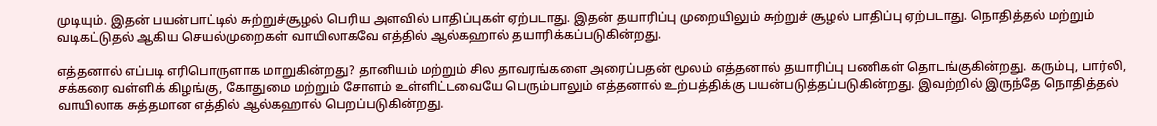முடியும். இதன் பயன்பாட்டில் சுற்றுச்சூழல் பெரிய அளவில் பாதிப்புகள் ஏற்படாது. இதன் தயாரிப்பு முறையிலும் சுற்றுச் சூழல் பாதிப்பு ஏற்படாது. நொதித்தல் மற்றும் வடிகட்டுதல் ஆகிய செயல்முறைகள் வாயிலாகவே எத்தில் ஆல்கஹால் தயாரிக்கப்படுகின்றது.

எத்தனால் எப்படி எரிபொருளாக மாறுகின்றது? தானியம் மற்றும் சில தாவரங்களை அரைப்பதன் மூலம் எத்தனால் தயாரிப்பு பணிகள் தொடங்குகின்றது. கரும்பு, பார்லி, சக்கரை வள்ளிக் கிழங்கு, கோதுமை மற்றும் சோளம் உள்ளிட்டவையே பெரும்பாலும் எத்தனால் உற்பத்திக்கு பயன்படுத்தப்படுகின்றது. இவற்றில் இருந்தே நொதித்தல் வாயிலாக சுத்தமான எத்தில் ஆல்கஹால் பெறப்படுகின்றது.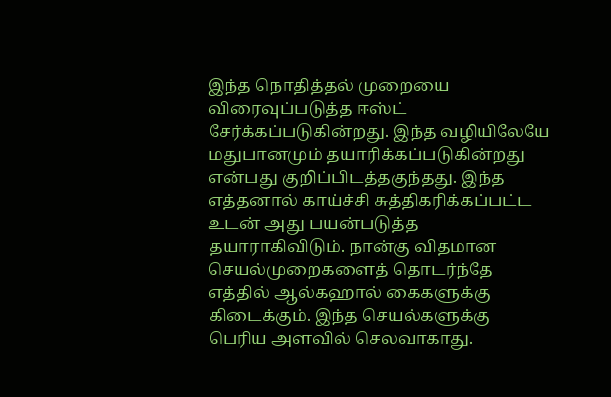இந்த நொதித்தல் முறையை விரைவுப்படுத்த ஈஸ்ட் சேர்க்கப்படுகின்றது. இந்த வழியிலேயே மதுபானமும் தயாரிக்கப்படுகின்றது என்பது குறிப்பிடத்தகுந்தது. இந்த எத்தனால் காய்ச்சி சுத்திகரிக்கப்பட்ட உடன் அது பயன்படுத்த தயாராகிவிடும். நான்கு விதமான செயல்முறைகளைத் தொடர்ந்தே எத்தில் ஆல்கஹால் கைகளுக்கு கிடைக்கும். இந்த செயல்களுக்கு பெரிய அளவில் செலவாகாது.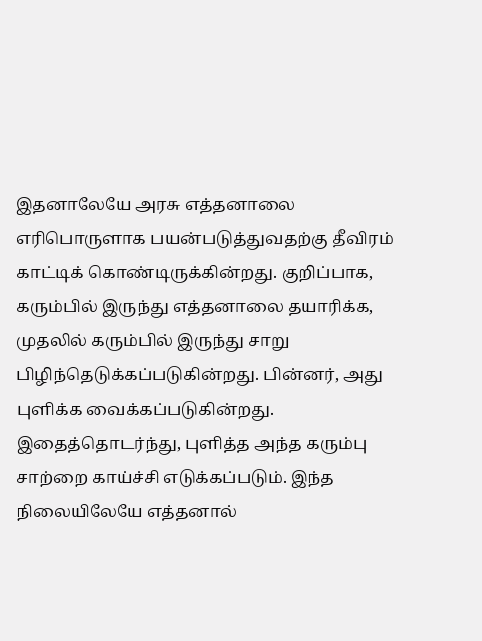இதனாலேயே அரசு எத்தனாலை எரிபொருளாக பயன்படுத்துவதற்கு தீவிரம் காட்டிக் கொண்டிருக்கின்றது. குறிப்பாக, கரும்பில் இருந்து எத்தனாலை தயாரிக்க, முதலில் கரும்பில் இருந்து சாறு பிழிந்தெடுக்கப்படுகின்றது. பின்னர், அது புளிக்க வைக்கப்படுகின்றது. இதைத்தொடர்ந்து, புளித்த அந்த கரும்பு சாற்றை காய்ச்சி எடுக்கப்படும். இந்த நிலையிலேயே எத்தனால்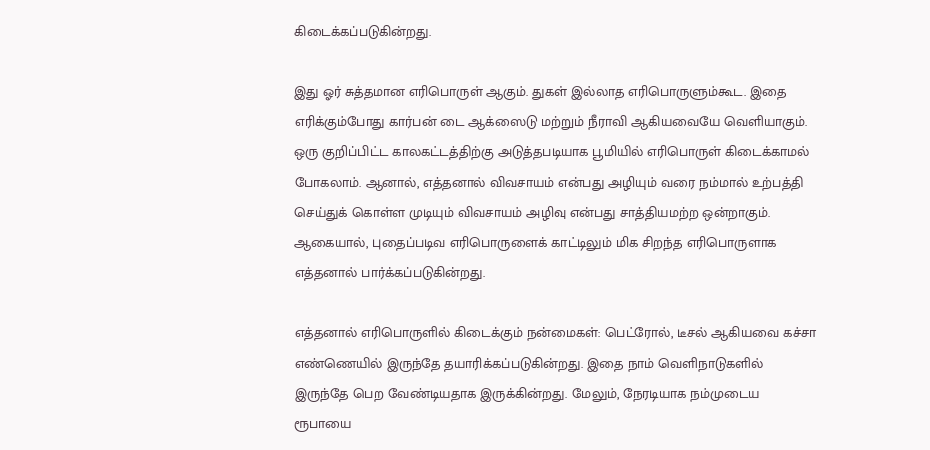கிடைக்கப்படுகின்றது.

இது ஓர் சுத்தமான எரிபொருள் ஆகும். துகள் இல்லாத எரிபொருளும்கூட. இதை எரிக்கும்போது கார்பன் டை ஆக்ஸைடு மற்றும் நீராவி ஆகியவையே வெளியாகும். ஒரு குறிப்பிட்ட காலகட்டத்திற்கு அடுத்தபடியாக பூமியில் எரிபொருள் கிடைக்காமல் போகலாம். ஆனால், எத்தனால் விவசாயம் என்பது அழியும் வரை நம்மால் உற்பத்தி செய்துக் கொள்ள முடியும் விவசாயம் அழிவு என்பது சாத்தியமற்ற ஒன்றாகும். ஆகையால், புதைப்படிவ எரிபொருளைக் காட்டிலும் மிக சிறந்த எரிபொருளாக எத்தனால் பார்க்கப்படுகின்றது.

எத்தனால் எரிபொருளில் கிடைக்கும் நன்மைகள்: பெட்ரோல், டீசல் ஆகியவை கச்சா எண்ணெயில் இருந்தே தயாரிக்கப்படுகின்றது. இதை நாம் வெளிநாடுகளில் இருந்தே பெற வேண்டியதாக இருக்கின்றது. மேலும், நேரடியாக நம்முடைய ரூபாயை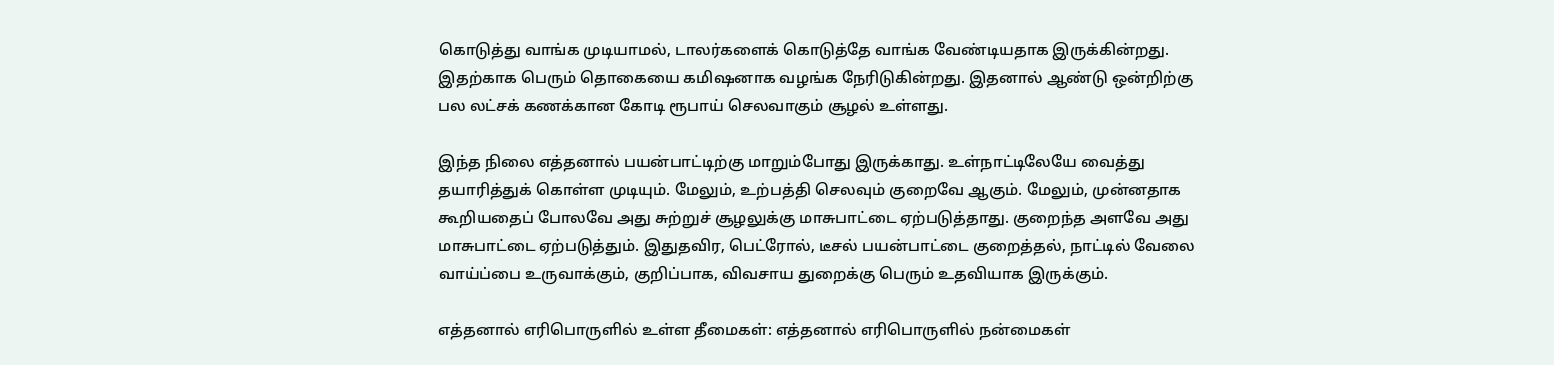கொடுத்து வாங்க முடியாமல், டாலர்களைக் கொடுத்தே வாங்க வேண்டியதாக இருக்கின்றது. இதற்காக பெரும் தொகையை கமிஷனாக வழங்க நேரிடுகின்றது. இதனால் ஆண்டு ஒன்றிற்கு பல லட்சக் கணக்கான கோடி ரூபாய் செலவாகும் சூழல் உள்ளது.

இந்த நிலை எத்தனால் பயன்பாட்டிற்கு மாறும்போது இருக்காது. உள்நாட்டிலேயே வைத்து தயாரித்துக் கொள்ள முடியும். மேலும், உற்பத்தி செலவும் குறைவே ஆகும். மேலும், முன்னதாக கூறியதைப் போலவே அது சுற்றுச் சூழலுக்கு மாசுபாட்டை ஏற்படுத்தாது. குறைந்த அளவே அது மாசுபாட்டை ஏற்படுத்தும். இதுதவிர, பெட்ரோல், டீசல் பயன்பாட்டை குறைத்தல், நாட்டில் வேலை வாய்ப்பை உருவாக்கும், குறிப்பாக, விவசாய துறைக்கு பெரும் உதவியாக இருக்கும்.

எத்தனால் எரிபொருளில் உள்ள தீமைகள்: எத்தனால் எரிபொருளில் நன்மைகள்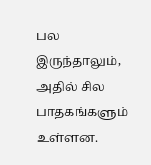பல இருந்தாலும், அதில் சில பாதகங்களும் உள்ளன.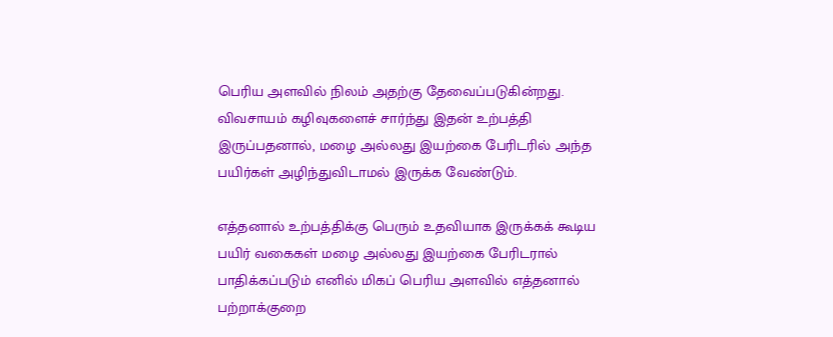பெரிய அளவில் நிலம் அதற்கு தேவைப்படுகின்றது. விவசாயம் கழிவுகளைச் சார்ந்து இதன் உற்பத்தி இருப்பதனால், மழை அல்லது இயற்கை பேரிடரில் அந்த பயிர்கள் அழிந்துவிடாமல் இருக்க வேண்டும்.

எத்தனால் உற்பத்திக்கு பெரும் உதவியாக இருக்கக் கூடிய பயிர் வகைகள் மழை அல்லது இயற்கை பேரிடரால் பாதிக்கப்படும் எனில் மிகப் பெரிய அளவில் எத்தனால் பற்றாக்குறை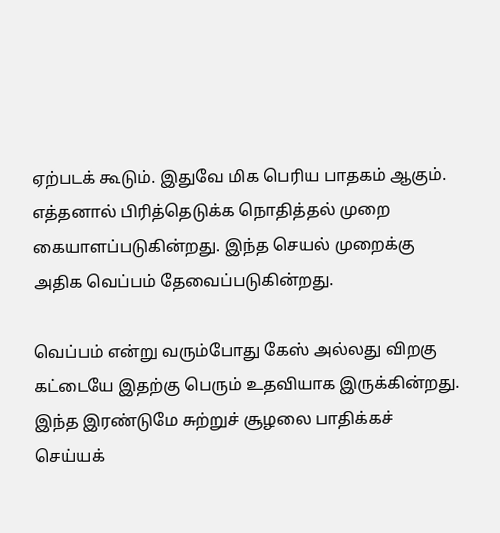ஏற்படக் கூடும். இதுவே மிக பெரிய பாதகம் ஆகும். எத்தனால் பிரித்தெடுக்க நொதித்தல் முறை கையாளப்படுகின்றது. இந்த செயல் முறைக்கு அதிக வெப்பம் தேவைப்படுகின்றது.

வெப்பம் என்று வரும்போது கேஸ் அல்லது விறகு கட்டையே இதற்கு பெரும் உதவியாக இருக்கின்றது. இந்த இரண்டுமே சுற்றுச் சூழலை பாதிக்கச் செய்யக்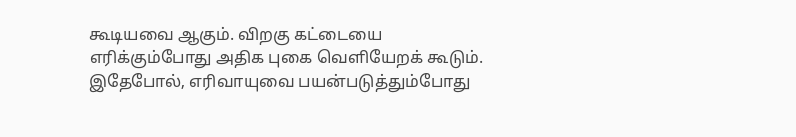கூடியவை ஆகும். விறகு கட்டையை எரிக்கும்போது அதிக புகை வெளியேறக் கூடும். இதேபோல், எரிவாயுவை பயன்படுத்தும்போது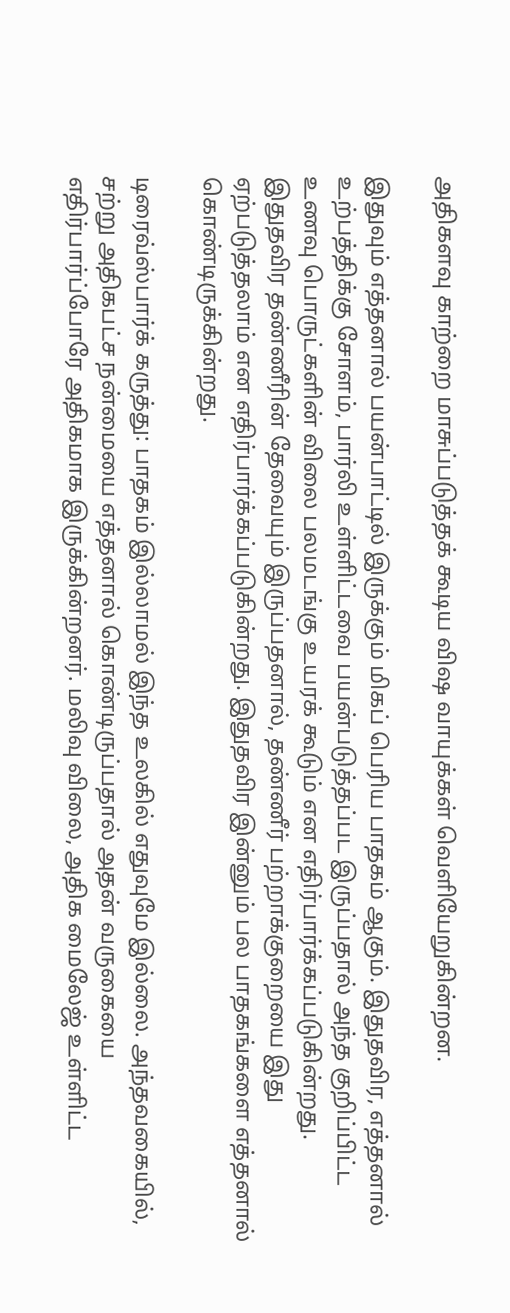அதிகளவு காற்றை மாசுப்படுத்தக் கூடிய விஷ வாயுக்கள் வெளியேறுகின்றன.

இதுவும் எத்தனால் பயன்பாட்டில் இருக்கும் மிகப் பெரிய பாதகம் ஆகும். இதுதவிர, எத்தனால் உற்பத்திக்கு சோளம், பார்லி உள்ளிட்டவை பயன்படுத்தப்பட இருப்பதால் அந்த குறிப்பிட்ட உணவு பொருட்களின் விலை பலமடங்கு உயரக் கூடும் என எதிர்பார்க்கப்படுகின்றது. இதுதவிர தண்ணீரின் தேவையும் இருப்பதனால், தண்ணீர் பற்றாக்குறையை இது ஏற்படுத்தலாம் என எதிர்பார்க்கப்படுகின்றது. இதுதவிர இன்னும் பல பாதகங்களை எத்தனால் கொண்டிருக்கின்றது.

டிரைவ்ஸ்பார்க் கருத்து: பாதகம் இல்லாமல் இந்த உலகில் எதுவுமே இல்லை. அந்தவகையில், சற்று அதிகபட்ச நன்மையை எத்தனால் கொண்டிருப்பதால் அதன் வருகையை எதிர்பார்ப்போரே அதிகமாக இருக்கின்றனர். மலிவு விலை, அதிக மைலேஜ் உள்ளிட்ட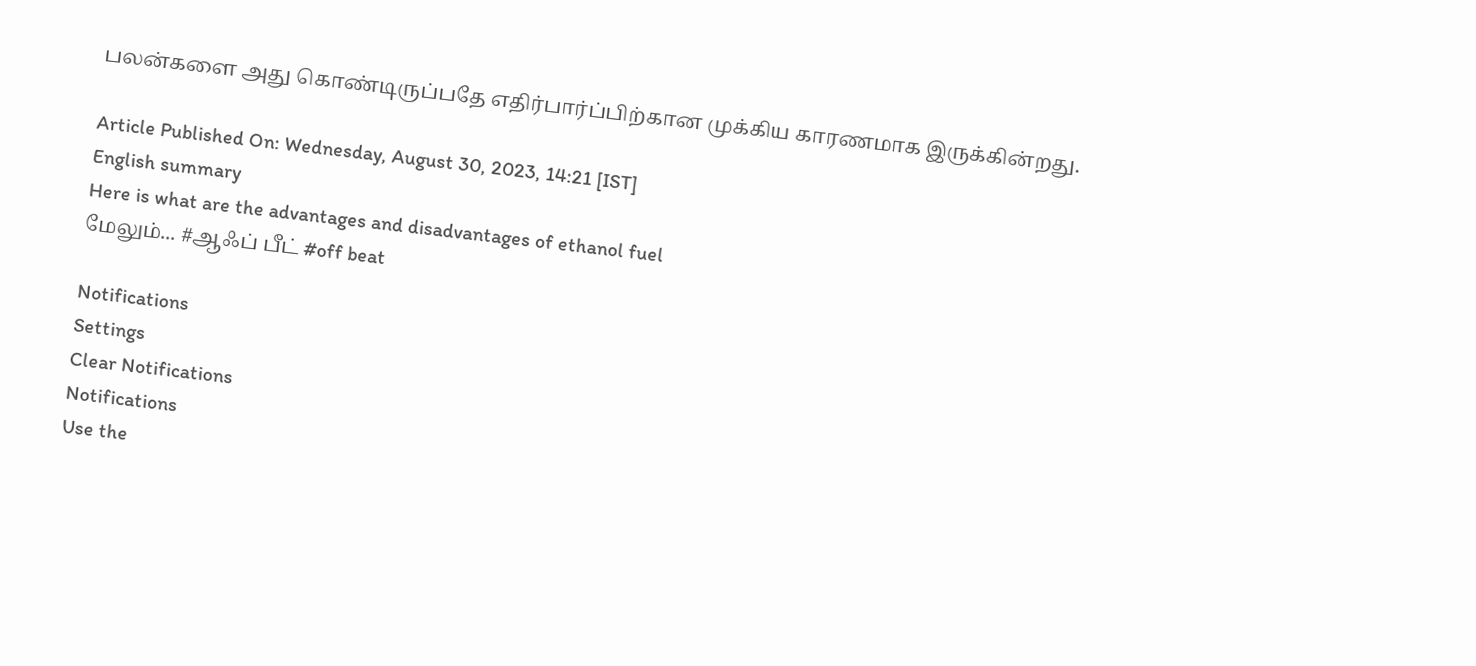பலன்களை அது கொண்டிருப்பதே எதிர்பார்ப்பிற்கான முக்கிய காரணமாக இருக்கின்றது.

Article Published On: Wednesday, August 30, 2023, 14:21 [IST]
English summary
Here is what are the advantages and disadvantages of ethanol fuel
மேலும்... #ஆஃப் பீட் #off beat

Notifications
Settings
Clear Notifications
Notifications
Use the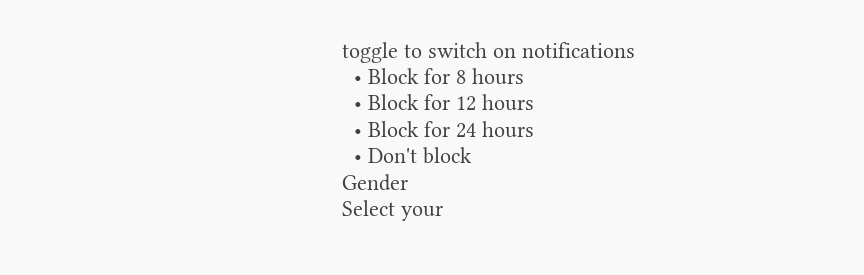toggle to switch on notifications
  • Block for 8 hours
  • Block for 12 hours
  • Block for 24 hours
  • Don't block
Gender
Select your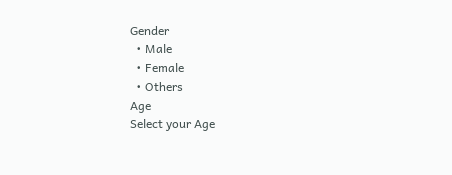Gender
  • Male
  • Female
  • Others
Age
Select your Age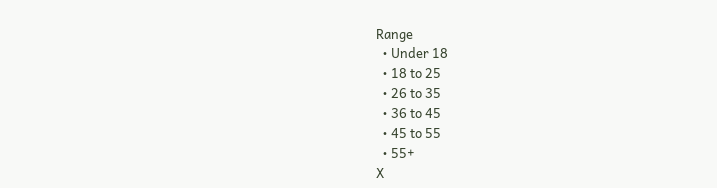Range
  • Under 18
  • 18 to 25
  • 26 to 35
  • 36 to 45
  • 45 to 55
  • 55+
X